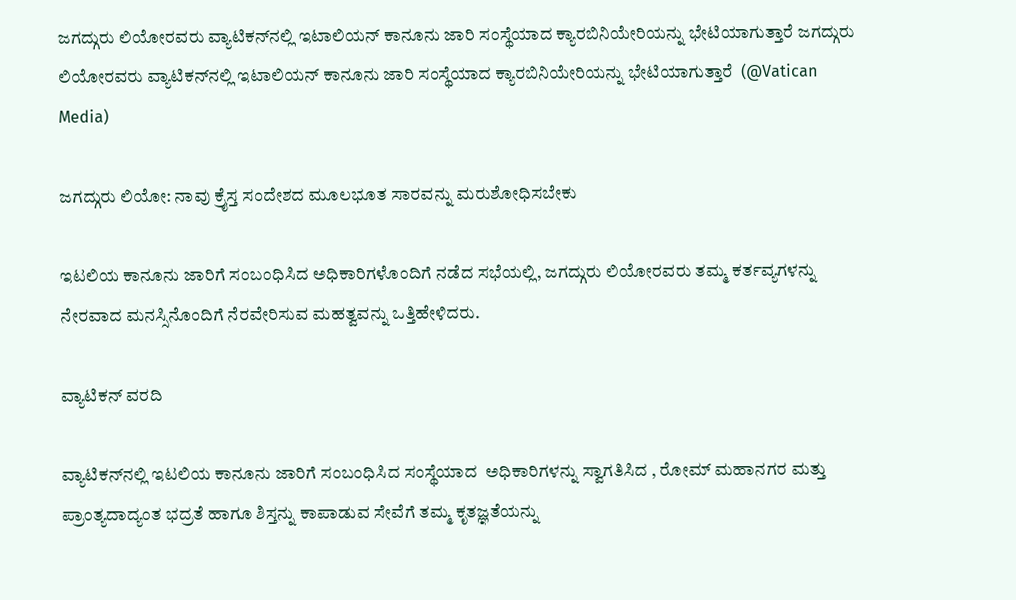ಜಗದ್ಗುರು ಲಿಯೋರವರು ವ್ಯಾಟಿಕನ್‌ನಲ್ಲಿ ಇಟಾಲಿಯನ್ ಕಾನೂನು ಜಾರಿ ಸಂಸ್ಥೆಯಾದ ಕ್ಯಾರಬಿನಿಯೇರಿಯನ್ನು ಭೇಟಿಯಾಗುತ್ತಾರೆ ಜಗದ್ಗುರು ಲಿಯೋರವರು ವ್ಯಾಟಿಕನ್‌ನಲ್ಲಿ ಇಟಾಲಿಯನ್ ಕಾನೂನು ಜಾರಿ ಸಂಸ್ಥೆಯಾದ ಕ್ಯಾರಬಿನಿಯೇರಿಯನ್ನು ಭೇಟಿಯಾಗುತ್ತಾರೆ  (@Vatican Media)

ಜಗದ್ಗುರು ಲಿಯೋ: ನಾವು ಕ್ರೈಸ್ತ ಸಂದೇಶದ ಮೂಲಭೂತ ಸಾರವನ್ನು ಮರುಶೋಧಿಸಬೇಕು

ಇಟಲಿಯ ಕಾನೂನು ಜಾರಿಗೆ ಸಂಬಂಧಿಸಿದ ಅಧಿಕಾರಿಗಳೊಂದಿಗೆ ನಡೆದ ಸಭೆಯಲ್ಲಿ, ಜಗದ್ಗುರು ಲಿಯೋರವರು ತಮ್ಮ ಕರ್ತವ್ಯಗಳನ್ನು ನೇರವಾದ ಮನಸ್ಸಿನೊಂದಿಗೆ ನೆರವೇರಿಸುವ ಮಹತ್ವವನ್ನು ಒತ್ತಿಹೇಳಿದರು.

ವ್ಯಾಟಿಕನ್ ವರದಿ

ವ್ಯಾಟಿಕನ್‌ನಲ್ಲಿ ಇಟಲಿಯ ಕಾನೂನು ಜಾರಿಗೆ ಸಂಬಂಧಿಸಿದ ಸಂಸ್ಥೆಯಾದ  ಅಧಿಕಾರಿಗಳನ್ನು ಸ್ವಾಗತಿಸಿದ , ರೋಮ್ ಮಹಾನಗರ ಮತ್ತು ಪ್ರಾಂತ್ಯದಾದ್ಯಂತ ಭದ್ರತೆ ಹಾಗೂ ಶಿಸ್ತನ್ನು ಕಾಪಾಡುವ ಸೇವೆಗೆ ತಮ್ಮ ಕೃತಜ್ಞತೆಯನ್ನು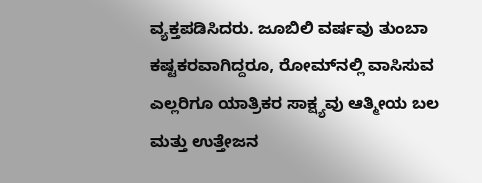ವ್ಯಕ್ತಪಡಿಸಿದರು. ಜೂಬಿಲಿ ವರ್ಷವು ತುಂಬಾ ಕಷ್ಟಕರವಾಗಿದ್ದರೂ, ರೋಮ್‌ನಲ್ಲಿ ವಾಸಿಸುವ ಎಲ್ಲರಿಗೂ ಯಾತ್ರಿಕರ ಸಾಕ್ಷ್ಯವು ಆತ್ಮೀಯ ಬಲ ಮತ್ತು ಉತ್ತೇಜನ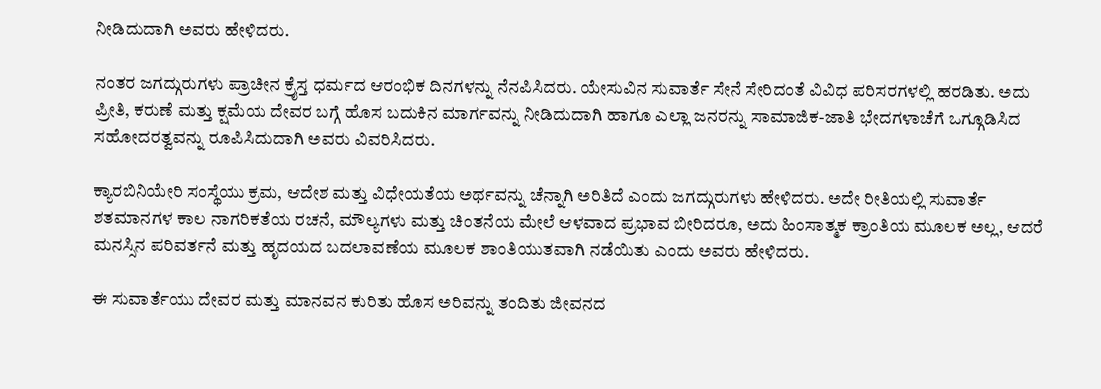ನೀಡಿದುದಾಗಿ ಅವರು ಹೇಳಿದರು.

ನಂತರ ಜಗದ್ಗುರುಗಳು ಪ್ರಾಚೀನ ಕ್ರೈಸ್ತ ಧರ್ಮದ ಆರಂಭಿಕ ದಿನಗಳನ್ನು ನೆನಪಿಸಿದರು. ಯೇಸುವಿನ ಸುವಾರ್ತೆ ಸೇನೆ ಸೇರಿದಂತೆ ವಿವಿಧ ಪರಿಸರಗಳಲ್ಲಿ ಹರಡಿತು. ಅದು ಪ್ರೀತಿ, ಕರುಣೆ ಮತ್ತು ಕ್ಷಮೆಯ ದೇವರ ಬಗ್ಗೆ ಹೊಸ ಬದುಕಿನ ಮಾರ್ಗವನ್ನು ನೀಡಿದುದಾಗಿ ಹಾಗೂ ಎಲ್ಲಾ ಜನರನ್ನು ಸಾಮಾಜಿಕ-ಜಾತಿ ಭೇದಗಳಾಚೆಗೆ ಒಗ್ಗೂಡಿಸಿದ ಸಹೋದರತ್ವವನ್ನು ರೂಪಿಸಿದುದಾಗಿ ಅವರು ವಿವರಿಸಿದರು.

ಕ್ಯಾರಬಿನಿಯೇರಿ ಸಂಸ್ಥೆಯು ಕ್ರಮ, ಆದೇಶ ಮತ್ತು ವಿಧೇಯತೆಯ ಅರ್ಥವನ್ನು ಚೆನ್ನಾಗಿ ಅರಿತಿದೆ ಎಂದು ಜಗದ್ಗುರುಗಳು ಹೇಳಿದರು. ಅದೇ ರೀತಿಯಲ್ಲಿ ಸುವಾರ್ತೆ ಶತಮಾನಗಳ ಕಾಲ ನಾಗರಿಕತೆಯ ರಚನೆ, ಮೌಲ್ಯಗಳು ಮತ್ತು ಚಿಂತನೆಯ ಮೇಲೆ ಆಳವಾದ ಪ್ರಭಾವ ಬೀರಿದರೂ, ಅದು ಹಿಂಸಾತ್ಮಕ ಕ್ರಾಂತಿಯ ಮೂಲಕ ಅಲ್ಲ, ಆದರೆ ಮನಸ್ಸಿನ ಪರಿವರ್ತನೆ ಮತ್ತು ಹೃದಯದ ಬದಲಾವಣೆಯ ಮೂಲಕ ಶಾಂತಿಯುತವಾಗಿ ನಡೆಯಿತು ಎಂದು ಅವರು ಹೇಳಿದರು.

ಈ ಸುವಾರ್ತೆಯು ದೇವರ ಮತ್ತು ಮಾನವನ ಕುರಿತು ಹೊಸ ಅರಿವನ್ನು ತಂದಿತು ಜೀವನದ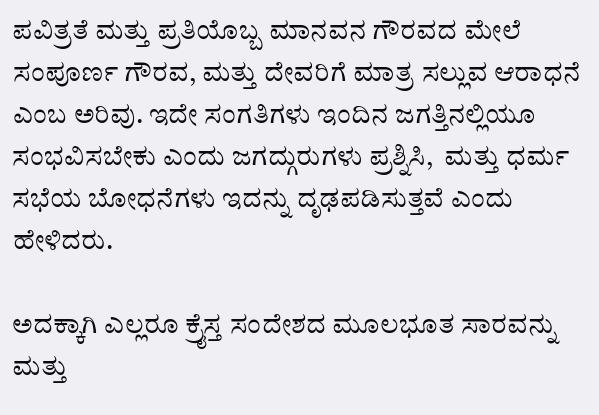ಪವಿತ್ರತೆ ಮತ್ತು ಪ್ರತಿಯೊಬ್ಬ ಮಾನವನ ಗೌರವದ ಮೇಲೆ ಸಂಪೂರ್ಣ ಗೌರವ, ಮತ್ತು ದೇವರಿಗೆ ಮಾತ್ರ ಸಲ್ಲುವ ಆರಾಧನೆ ಎಂಬ ಅರಿವು. ಇದೇ ಸಂಗತಿಗಳು ಇಂದಿನ ಜಗತ್ತಿನಲ್ಲಿಯೂ ಸಂಭವಿಸಬೇಕು ಎಂದು ಜಗದ್ಗುರುಗಳು ಪ್ರಶ್ನಿಸಿ,  ಮತ್ತು ಧರ್ಮ ಸಭೆಯ ಬೋಧನೆಗಳು ಇದನ್ನು ದೃಢಪಡಿಸುತ್ತವೆ ಎಂದು ಹೇಳಿದರು.

ಅದಕ್ಕಾಗಿ ಎಲ್ಲರೂ ಕ್ರೈಸ್ತ ಸಂದೇಶದ ಮೂಲಭೂತ ಸಾರವನ್ನು ಮತ್ತು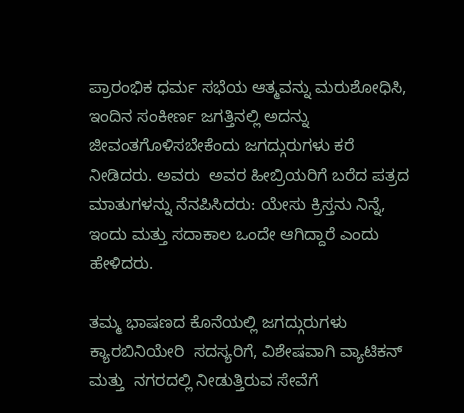ಪ್ರಾರಂಭಿಕ ಧರ್ಮ ಸಭೆಯ ಆತ್ಮವನ್ನು ಮರುಶೋಧಿಸಿ, ಇಂದಿನ ಸಂಕೀರ್ಣ ಜಗತ್ತಿನಲ್ಲಿ ಅದನ್ನು ಜೀವಂತಗೊಳಿಸಬೇಕೆಂದು ಜಗದ್ಗುರುಗಳು ಕರೆ ನೀಡಿದರು. ಅವರು  ಅವರ ಹೀಬ್ರಿಯರಿಗೆ ಬರೆದ ಪತ್ರದ ಮಾತುಗಳನ್ನು ನೆನಪಿಸಿದರು: ಯೇಸು ಕ್ರಿಸ್ತನು ನಿನ್ನೆ, ಇಂದು ಮತ್ತು ಸದಾಕಾಲ ಒಂದೇ ಆಗಿದ್ದಾರೆ ಎಂದು ಹೇಳಿದರು.

ತಮ್ಮ ಭಾಷಣದ ಕೊನೆಯಲ್ಲಿ ಜಗದ್ಗುರುಗಳು ಕ್ಯಾರಬಿನಿಯೇರಿ  ಸದಸ್ಯರಿಗೆ, ವಿಶೇಷವಾಗಿ ವ್ಯಾಟಿಕನ್ ಮತ್ತು  ನಗರದಲ್ಲಿ ನೀಡುತ್ತಿರುವ ಸೇವೆಗೆ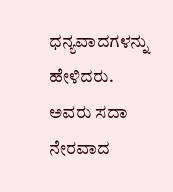ಧನ್ಯವಾದಗಳನ್ನು ಹೇಳಿದರು. ಅವರು ಸದಾ ನೇರವಾದ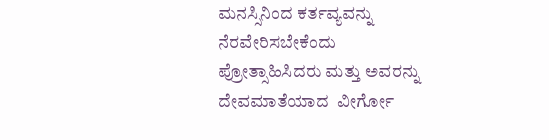ಮನಸ್ಸಿನಿಂದ ಕರ್ತವ್ಯವನ್ನು ನೆರವೇರಿಸಬೇಕೆಂದು ಪ್ರೋತ್ಸಾಹಿಸಿದರು ಮತ್ತು ಅವರನ್ನು ದೇವಮಾತೆಯಾದ  ವೀರ್ಗೋ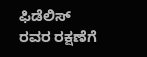ಫಿಡೆಲಿಸ್ ರವರ ರಕ್ಷಣೆಗೆ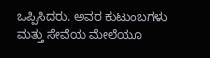ಒಪ್ಪಿಸಿದರು. ಅವರ ಕುಟುಂಬಗಳು ಮತ್ತು ಸೇವೆಯ ಮೇಲೆಯೂ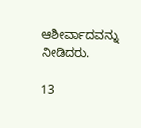ಆಶೀರ್ವಾದವನ್ನು ನೀಡಿದರು.

13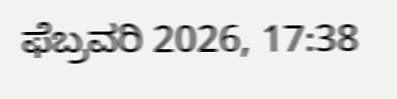ಫೆಬ್ರವರಿ 2026, 17:38